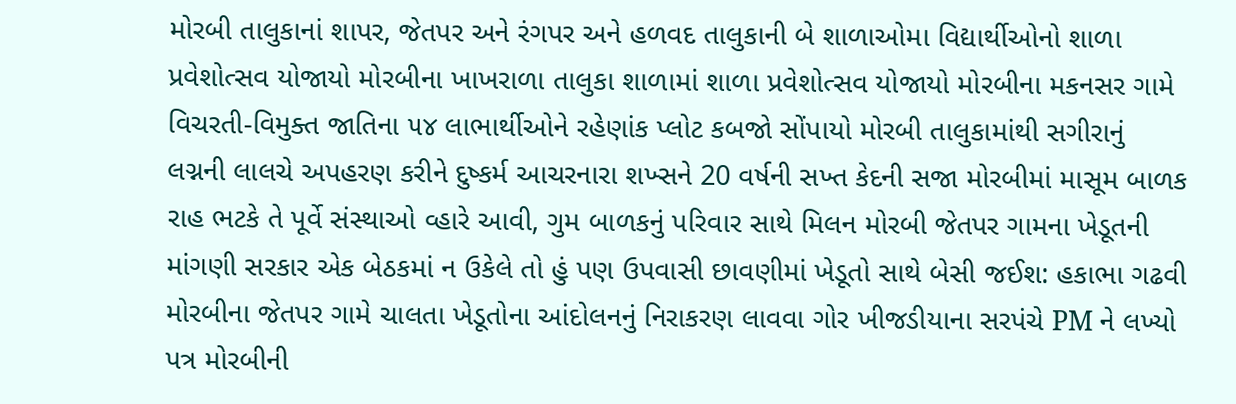મોરબી તાલુકાનાં શાપર, જેતપર અને રંગપર અને હળવદ તાલુકાની બે શાળાઓમા વિદ્યાર્થીઓનો શાળા પ્રવેશોત્સવ યોજાયો મોરબીના ખાખરાળા તાલુકા શાળામાં શાળા પ્રવેશોત્સવ યોજાયો મોરબીના મકનસર ગામે વિચરતી-વિમુક્ત જાતિના ૫૪ લાભાર્થીઓને રહેણાંક પ્લોટ કબજો સોંપાયો મોરબી તાલુકામાંથી સગીરાનું લગ્નની લાલચે અપહરણ કરીને દુષ્કર્મ આચરનારા શખ્સને 20 વર્ષની સખ્ત કેદની સજા મોરબીમાં માસૂમ બાળક રાહ ભટકે તે પૂર્વે સંસ્થાઓ વ્હારે આવી, ગુમ બાળકનું પરિવાર સાથે મિલન મોરબી જેતપર ગામના ખેડૂતની માંગણી સરકાર એક બેઠકમાં ન ઉકેલે તો હું પણ ઉપવાસી છાવણીમાં ખેડૂતો સાથે બેસી જઈશ: હકાભા ગઢવી મોરબીના જેતપર ગામે ચાલતા ખેડૂતોના આંદોલનનું નિરાકરણ લાવવા ગોર ખીજડીયાના સરપંચે PM ને લખ્યો પત્ર મોરબીની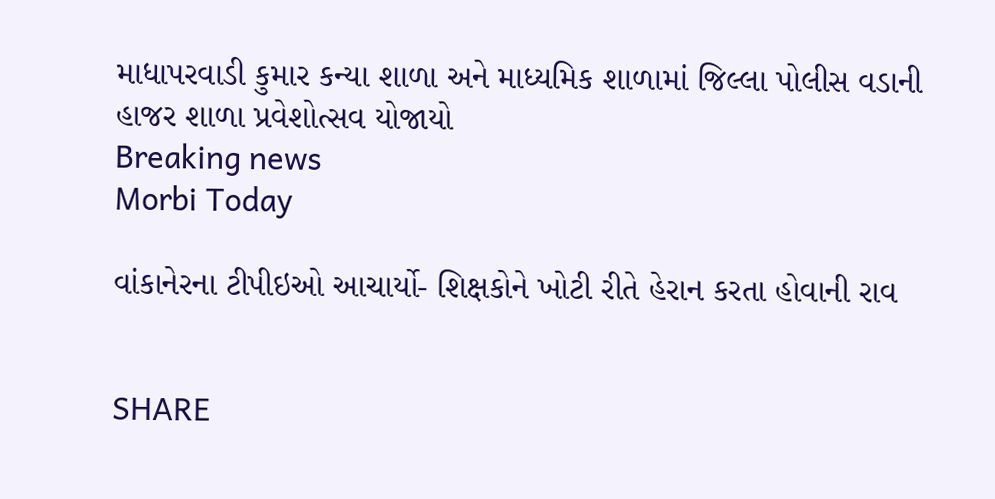માધાપરવાડી કુમાર કન્યા શાળા અને માધ્યમિક શાળામાં જિલ્લા પોલીસ વડાની હાજર શાળા પ્રવેશોત્સવ યોજાયો
Breaking news
Morbi Today

વાંકાનેરના ટીપીઇઓ આચાર્યો- શિક્ષકોને ખોટી રીતે હેરાન કરતા હોવાની રાવ


SHARE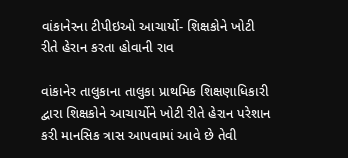વાંકાનેરના ટીપીઇઓ આચાર્યો- શિક્ષકોને ખોટી રીતે હેરાન કરતા હોવાની રાવ

વાંકાનેર તાલુકાના તાલુકા પ્રાથમિક શિક્ષણાધિકારી દ્વારા શિક્ષકોને આચાર્યોને ખોટી રીતે હેરાન પરેશાન કરી માનસિક ત્રાસ આપવામાં આવે છે તેવી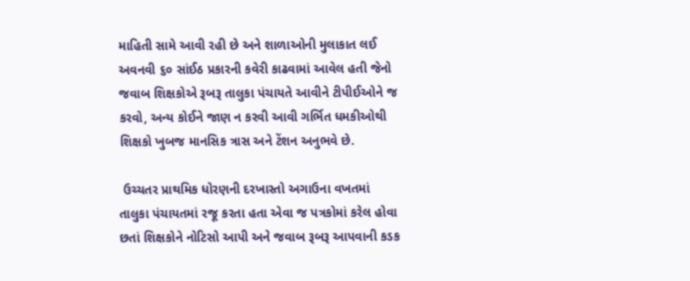માહિતી સામે આવી રહી છે અને શાળાઓની મુલાકાત લઈ અવનવી ૬૦ સાંઈઠ પ્રકારની કવેરી કાઢવામાં આવેલ હતી જેનો જવાબ શિક્ષકોએ રૂબરૂ તાલુકા પંચાયતે આવીને ટીપીઈઓને જ કરવો, અન્ય કોઈને જાણ ન કરવી આવી ગર્ભિત ધમકીઓથી શિક્ષકો ખુબજ માનસિક ત્રાસ અને ટેંશન અનુભવે છે.

 ઉચ્ચતર પ્રાથમિક ધોરણની દરખાસ્તો અગાઉના વખતમાં તાલુકા પંચાયતમાં રજૂ કરતા હતા એવા જ પત્રકોમાં કરેલ હોવા છતાં શિક્ષકોને નોટિસો આપી અને જવાબ રૂબરૂ આપવાની કડક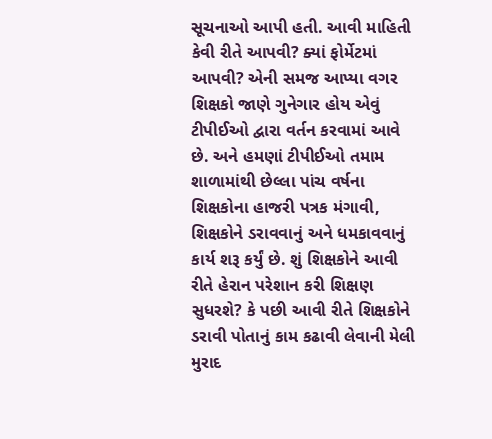સૂચનાઓ આપી હતી. આવી માહિતી કેવી રીતે આપવી? ક્યાં ફોર્મેટમાં આપવી? એની સમજ આપ્યા વગર શિક્ષકો જાણે ગુનેગાર હોય એવું ટીપીઈઓ દ્વારા વર્તન કરવામાં આવે છે. અને હમણાં ટીપીઈઓ તમામ શાળામાંથી છેલ્લા પાંચ વર્ષના શિક્ષકોના હાજરી પત્રક મંગાવી, શિક્ષકોને ડરાવવાનું અને ધમકાવવાનું કાર્ય શરૂ કર્યું છે. શું શિક્ષકોને આવી રીતે હેરાન પરેશાન કરી શિક્ષણ સુધરશે? કે પછી આવી રીતે શિક્ષકોને ડરાવી પોતાનું કામ કઢાવી લેવાની મેલી મુરાદ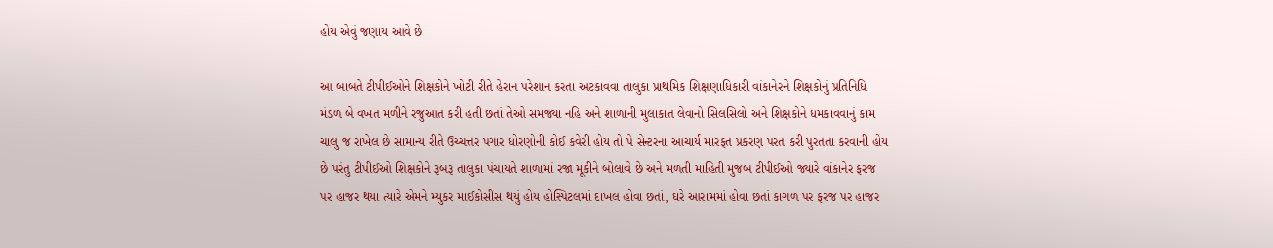હોય એવું જણાય આવે છે

આ બાબતે ટીપીઈઓને શિક્ષકોને ખોટી રીતે હેરાન પરેશાન કરતા અટકાવવા તાલુકા પ્રાથમિક શિક્ષણાધિકારી વાંકાનેરને શિક્ષકોનું પ્રતિનિધિ મંડળ બે વખત મળીને રજુઆત કરી હતી છતાં તેઓ સમજ્યા નહિ અને શાળાની મુલાકાત લેવાનો સિલસિલો અને શિક્ષકોને ધમકાવવાનું કામ ચાલુ જ રાખેલ છે સામાન્ય રીતે ઉચ્ચત્તર પગાર ધોરણોની કોઈ કવેરી હોય તો પે સેન્ટરના આચાર્ય મારફત પ્રકરણ પરત કરી પુરતતા કરવાની હોય છે પરંતુ ટીપીઈઓ શિક્ષકોને રૂબરૂ તાલુકા પંચાયતે શાળામાં રજા મૂકીને બોલાવે છે અને મળતી માહિતી મુજબ ટીપીઈઓ જ્યારે વાંકાનેર ફરજ પર હાજર થયા ત્યારે એમને મ્યુકર માઈકોસીસ થયું હોય હોસ્પિટલમાં દાખલ હોવા છતાં, ઘરે આરામમાં હોવા છતાં કાગળ પર ફરજ પર હાજર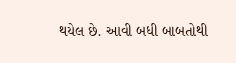થયેલ છે. આવી બધી બાબતોથી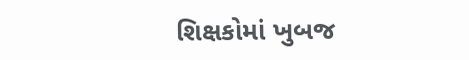શિક્ષકોમાં ખુબજ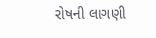રોષની લાગણી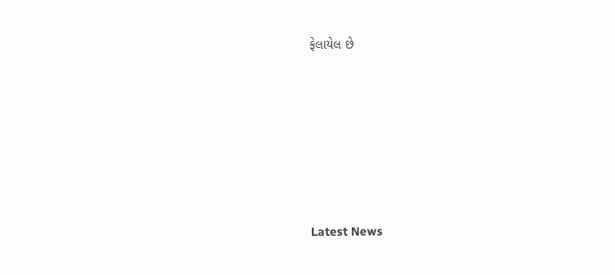ફેલાયેલ છે






Latest News